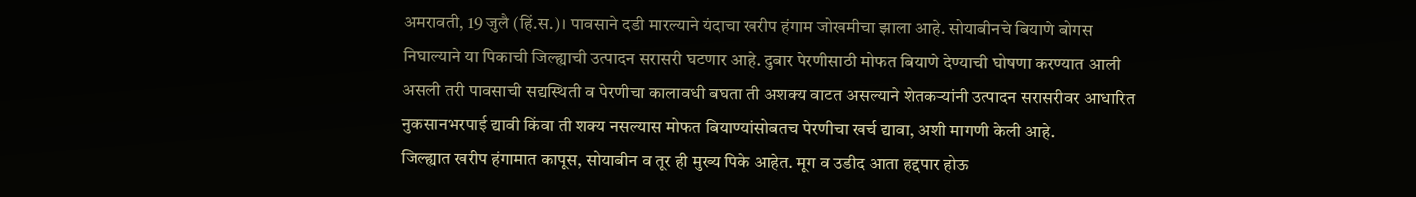अमरावती, 19 जुलै (हिं.स.)। पावसाने दडी मारल्याने यंदाचा खरीप हंगाम जोखमीचा झाला आहे. सोयाबीनचे बियाणे बोगस निघाल्याने या पिकाची जिल्ह्याची उत्पादन सरासरी घटणार आहे. दुबार पेरणीसाठी मोफत बियाणे देण्याची घोषणा करण्यात आली असली तरी पावसाची सद्यस्थिती व पेरणीचा कालावधी बघता ती अशक्य वाटत असल्याने शेतकऱ्यांनी उत्पादन सरासरीवर आधारित नुकसानभरपाई द्यावी किंवा ती शक्य नसल्यास मोफत बियाण्यांसोबतच पेरणीचा खर्च द्यावा, अशी मागणी केली आहे.
जिल्ह्यात खरीप हंगामात कापूस, सोयाबीन व तूर ही मुख्य पिके आहेत. मूग व उडीद आता हद्दपार होऊ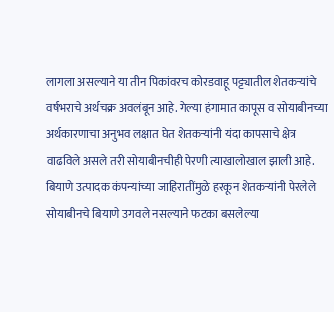लागला असल्याने या तीन पिकांवरच कोरडवाहू पट्ट्यातील शेतकऱ्यांचे वर्षभराचे अर्थचक्र अवलंबून आहे. गेल्या हंगामात कापूस व सोयाबीनच्या अर्थकारणाचा अनुभव लक्षात घेत शेतकऱ्यांनी यंदा कापसाचे क्षेत्र वाढविले असले तरी सोयाबीनचीही पेरणी त्याखालोखाल झाली आहे. बियाणे उत्पादक कंपन्यांच्या जाहिरातींमुळे हरकून शेतकऱ्यांनी पेरलेले सोयाबीनचे बियाणे उगवले नसल्याने फटका बसलेल्या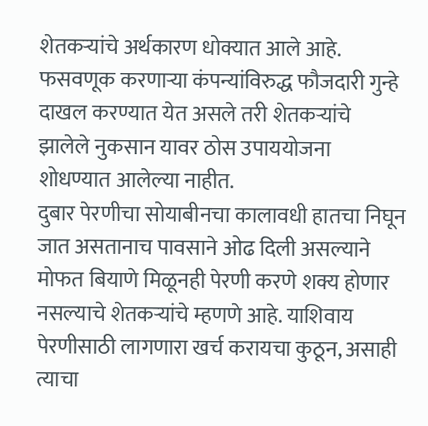शेतकऱ्यांचे अर्थकारण धोक्यात आले आहे. फसवणूक करणाऱ्या कंपन्यांविरुद्ध फौजदारी गुन्हे दाखल करण्यात येत असले तरी शेतकऱ्यांचे झालेले नुकसान यावर ठोस उपाययोजना शोधण्यात आलेल्या नाहीत.
दुबार पेरणीचा सोयाबीनचा कालावधी हातचा निघून जात असतानाच पावसाने ओढ दिली असल्याने मोफत बियाणे मिळूनही पेरणी करणे शक्य होणार नसल्याचे शेतकऱ्यांचे म्हणणे आहे. याशिवाय पेरणीसाठी लागणारा खर्च करायचा कुठून, असाही त्याचा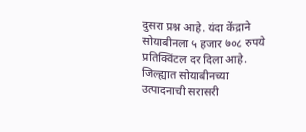दुसरा प्रश्न आहे. यंदा केंद्राने सोयाबीनला ५ हजार ७०८ रुपये प्रतिक्विंटल दर दिला आहे. जिल्ह्यात सोयाबीनच्या उत्पादनाची सरासरी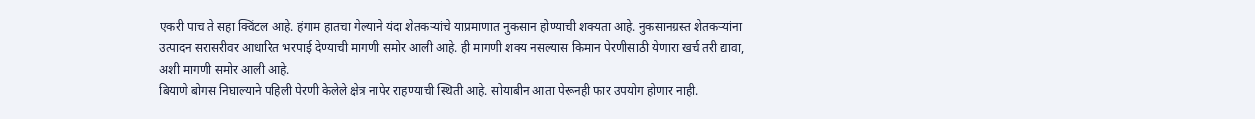एकरी पाच ते सहा क्विंटल आहे. हंगाम हातचा गेल्याने यंदा शेतकऱ्यांचे याप्रमाणात नुकसान होण्याची शक्यता आहे. नुकसानग्रस्त शेतकऱ्यांना उत्पादन सरासरीवर आधारित भरपाई देण्याची मागणी समोर आली आहे. ही मागणी शक्य नसल्यास किमान पेरणीसाठी येणारा खर्च तरी द्यावा, अशी मागणी समोर आली आहे.
बियाणे बोगस निघाल्याने पहिली पेरणी केलेले क्षेत्र नापेर राहण्याची स्थिती आहे. सोयाबीन आता पेरूनही फार उपयोग होणार नाही.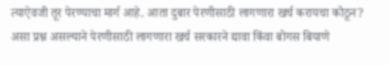त्याऐवजी तूर पेरण्याचा मार्ग आहे. आता दुबार पेरणीसाठी लागणारा खर्च करायचा कोठून? असा प्रश्न असल्याने पेरणीसाठी लागणारा खर्च सरकारने द्यावा किंवा बोगस बियाणे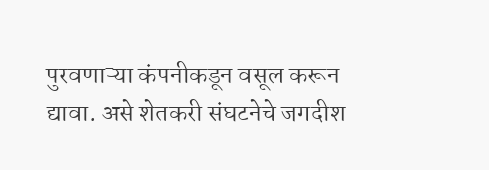पुरवणाऱ्या कंपनीकडून वसूल करून द्यावा. असे शेतकरी संघटनेचे जगदीश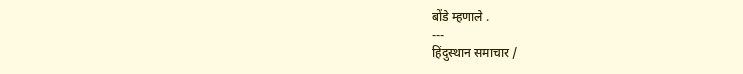बोंडे म्हणाले .
---
हिंदुस्थान समाचार /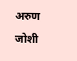अरुण जोशी